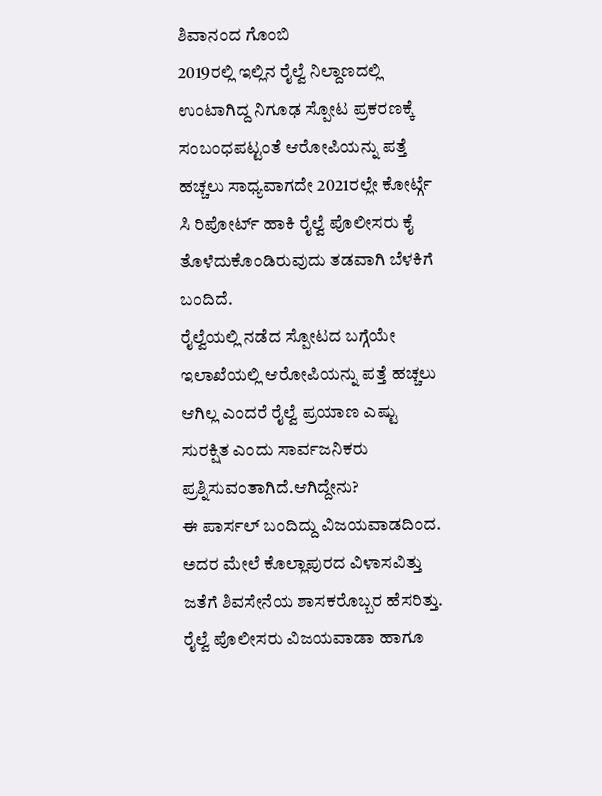ಶಿವಾನಂದ ಗೊಂಬಿ
2019ರಲ್ಲಿ ಇಲ್ಲಿನ ರೈಲ್ವೆ ನಿಲ್ದಾಣದಲ್ಲಿ ಉಂಟಾಗಿದ್ದ ನಿಗೂಢ ಸ್ಪೋಟ ಪ್ರಕರಣಕ್ಕೆ ಸಂಬಂಧಪಟ್ಟಂತೆ ಆರೋಪಿಯನ್ನು ಪತ್ತೆ ಹಚ್ಚಲು ಸಾಧ್ಯವಾಗದೇ 2021ರಲ್ಲೇ ಕೋರ್ಟ್ಗೆ ಸಿ ರಿಪೋರ್ಟ್ ಹಾಕಿ ರೈಲ್ವೆ ಪೊಲೀಸರು ಕೈ ತೊಳೆದುಕೊಂಡಿರುವುದು ತಡವಾಗಿ ಬೆಳಕಿಗೆ ಬಂದಿದೆ.
ರೈಲ್ವೆಯಲ್ಲಿ ನಡೆದ ಸ್ಪೋಟದ ಬಗ್ಗೆಯೇ ಇಲಾಖೆಯಲ್ಲಿ ಆರೋಪಿಯನ್ನು ಪತ್ತೆ ಹಚ್ಚಲು ಆಗಿಲ್ಲ ಎಂದರೆ ರೈಲ್ವೆ ಪ್ರಯಾಣ ಎಷ್ಟು ಸುರಕ್ಷಿತ ಎಂದು ಸಾರ್ವಜನಿಕರು ಪ್ರಶ್ನಿಸುವಂತಾಗಿದೆ.ಆಗಿದ್ದೇನು?
ಈ ಪಾರ್ಸಲ್ ಬಂದಿದ್ದು ವಿಜಯವಾಡದಿಂದ. ಅದರ ಮೇಲೆ ಕೊಲ್ಲಾಪುರದ ವಿಳಾಸವಿತ್ತು ಜತೆಗೆ ಶಿವಸೇನೆಯ ಶಾಸಕರೊಬ್ಬರ ಹೆಸರಿತ್ತು.
ರೈಲ್ವೆ ಪೊಲೀಸರು ವಿಜಯವಾಡಾ ಹಾಗೂ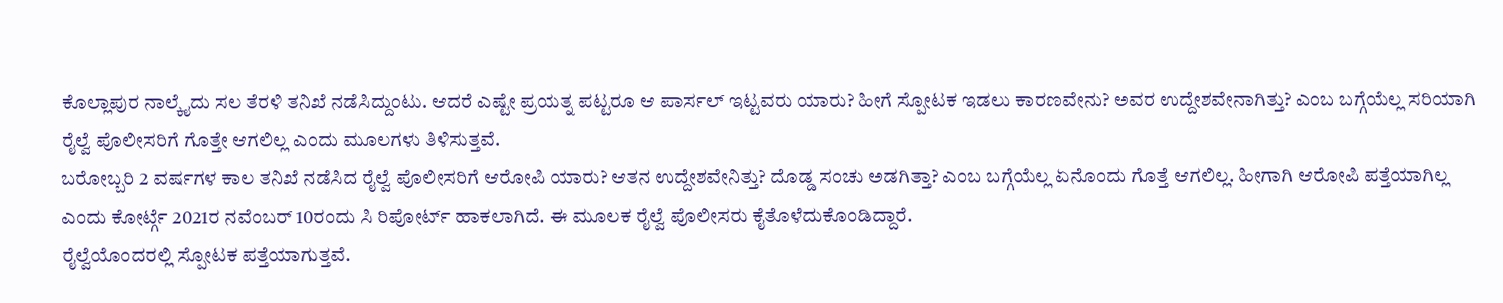ಕೊಲ್ಲಾಪುರ ನಾಲ್ಕೈದು ಸಲ ತೆರಳಿ ತನಿಖೆ ನಡೆಸಿದ್ದುಂಟು. ಆದರೆ ಎಷ್ಟೇ ಪ್ರಯತ್ನ ಪಟ್ಟರೂ ಆ ಪಾರ್ಸಲ್ ಇಟ್ಟವರು ಯಾರು? ಹೀಗೆ ಸ್ಪೋಟಕ ಇಡಲು ಕಾರಣವೇನು? ಅವರ ಉದ್ದೇಶವೇನಾಗಿತ್ತು? ಎಂಬ ಬಗ್ಗೆಯೆಲ್ಲ ಸರಿಯಾಗಿ ರೈಲ್ವೆ ಪೊಲೀಸರಿಗೆ ಗೊತ್ತೇ ಆಗಲಿಲ್ಲ ಎಂದು ಮೂಲಗಳು ತಿಳಿಸುತ್ತವೆ.
ಬರೋಬ್ಬರಿ 2 ವರ್ಷಗಳ ಕಾಲ ತನಿಖೆ ನಡೆಸಿದ ರೈಲ್ವೆ ಪೊಲೀಸರಿಗೆ ಆರೋಪಿ ಯಾರು? ಆತನ ಉದ್ದೇಶವೇನಿತ್ತು? ದೊಡ್ಡ ಸಂಚು ಅಡಗಿತ್ತಾ? ಎಂಬ ಬಗ್ಗೆಯೆಲ್ಲ ಏನೊಂದು ಗೊತ್ತೆ ಆಗಲಿಲ್ಲ. ಹೀಗಾಗಿ ಆರೋಪಿ ಪತ್ತೆಯಾಗಿಲ್ಲ ಎಂದು ಕೋರ್ಟ್ಗೆ 2021ರ ನವೆಂಬರ್ 10ರಂದು ಸಿ ರಿಪೋರ್ಟ್ ಹಾಕಲಾಗಿದೆ. ಈ ಮೂಲಕ ರೈಲ್ವೆ ಪೊಲೀಸರು ಕೈತೊಳೆದುಕೊಂಡಿದ್ದಾರೆ.
ರೈಲ್ವೆಯೊಂದರಲ್ಲಿ ಸ್ಪೋಟಕ ಪತ್ತೆಯಾಗುತ್ತವೆ.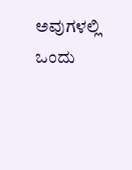ಅವುಗಳಲ್ಲಿ ಒಂದು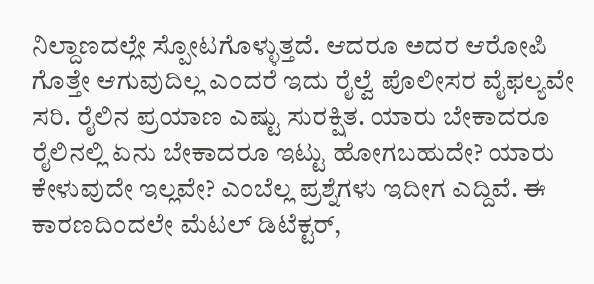ನಿಲ್ದಾಣದಲ್ಲೇ ಸ್ಪೋಟಗೊಳ್ಳುತ್ತದೆ. ಆದರೂ ಅದರ ಆರೋಪಿ ಗೊತ್ತೇ ಆಗುವುದಿಲ್ಲ ಎಂದರೆ ಇದು ರೈಲ್ವೆ ಪೊಲೀಸರ ವೈಫಲ್ಯವೇ ಸರಿ. ರೈಲಿನ ಪ್ರಯಾಣ ಎಷ್ಟು ಸುರಕ್ಷಿತ. ಯಾರು ಬೇಕಾದರೂ ರೈಲಿನಲ್ಲಿ ಏನು ಬೇಕಾದರೂ ಇಟ್ಟು ಹೋಗಬಹುದೇ? ಯಾರು ಕೇಳುವುದೇ ಇಲ್ಲವೇ? ಎಂಬೆಲ್ಲ ಪ್ರಶ್ನೆಗಳು ಇದೀಗ ಎದ್ದಿವೆ. ಈ ಕಾರಣದಿಂದಲೇ ಮೆಟಲ್ ಡಿಟೆಕ್ಟರ್,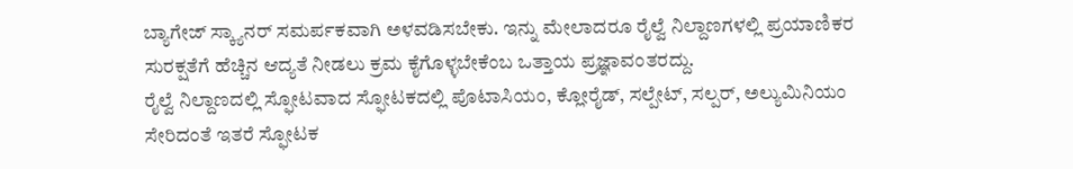ಬ್ಯಾಗೇಜ್ ಸ್ಕ್ಯಾನರ್ ಸಮರ್ಪಕವಾಗಿ ಅಳವಡಿಸಬೇಕು. ಇನ್ನು ಮೇಲಾದರೂ ರೈಲ್ವೆ ನಿಲ್ದಾಣಗಳಲ್ಲಿ ಪ್ರಯಾಣಿಕರ ಸುರಕ್ಷತೆಗೆ ಹೆಚ್ಚಿನ ಆದ್ಯತೆ ನೀಡಲು ಕ್ರಮ ಕೈಗೊಳ್ಳಬೇಕೆಂಬ ಒತ್ತಾಯ ಪ್ರಜ್ಞಾವಂತರದ್ದು.
ರೈಲ್ವೆ ನಿಲ್ದಾಣದಲ್ಲಿ ಸ್ಫೋಟವಾದ ಸ್ಫೋಟಕದಲ್ಲಿ ಪೊಟಾಸಿಯಂ, ಕ್ಲೋರೈಡ್, ಸಲ್ಪೇಟ್, ಸಲ್ಪರ್, ಅಲ್ಯುಮಿನಿಯಂ ಸೇರಿದಂತೆ ಇತರೆ ಸ್ಫೋಟಕ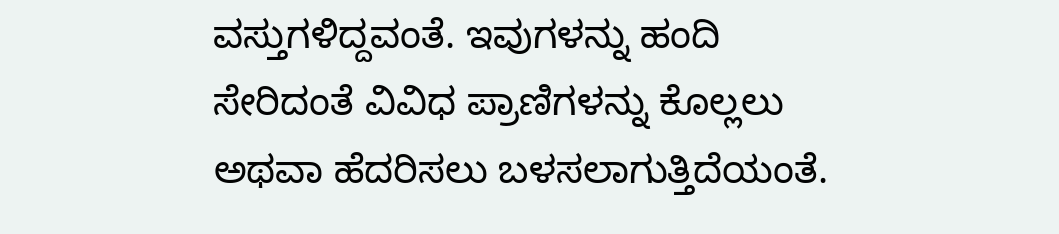ವಸ್ತುಗಳಿದ್ದವಂತೆ. ಇವುಗಳನ್ನು ಹಂದಿ ಸೇರಿದಂತೆ ವಿವಿಧ ಪ್ರಾಣಿಗಳನ್ನು ಕೊಲ್ಲಲು ಅಥವಾ ಹೆದರಿಸಲು ಬಳಸಲಾಗುತ್ತಿದೆಯಂತೆ.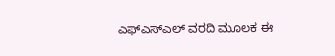ಎಫ್ಎಸ್ಎಲ್ ವರದಿ ಮೂಲಕ ಈ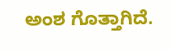ಅಂಶ ಗೊತ್ತಾಗಿದೆ.